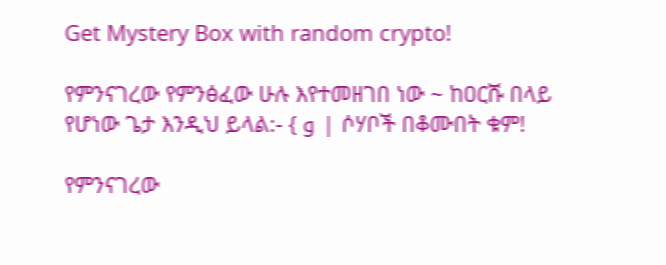Get Mystery Box with random crypto!

የምንናገረው የምንፅፈው ሁሉ እየተመዘገበ ነው ~ ከዐርሹ በላይ የሆነው ጌታ እንዲህ ይላል:- { و | ሶሃቦች በቆሙበት ቁም!

የምንናገረው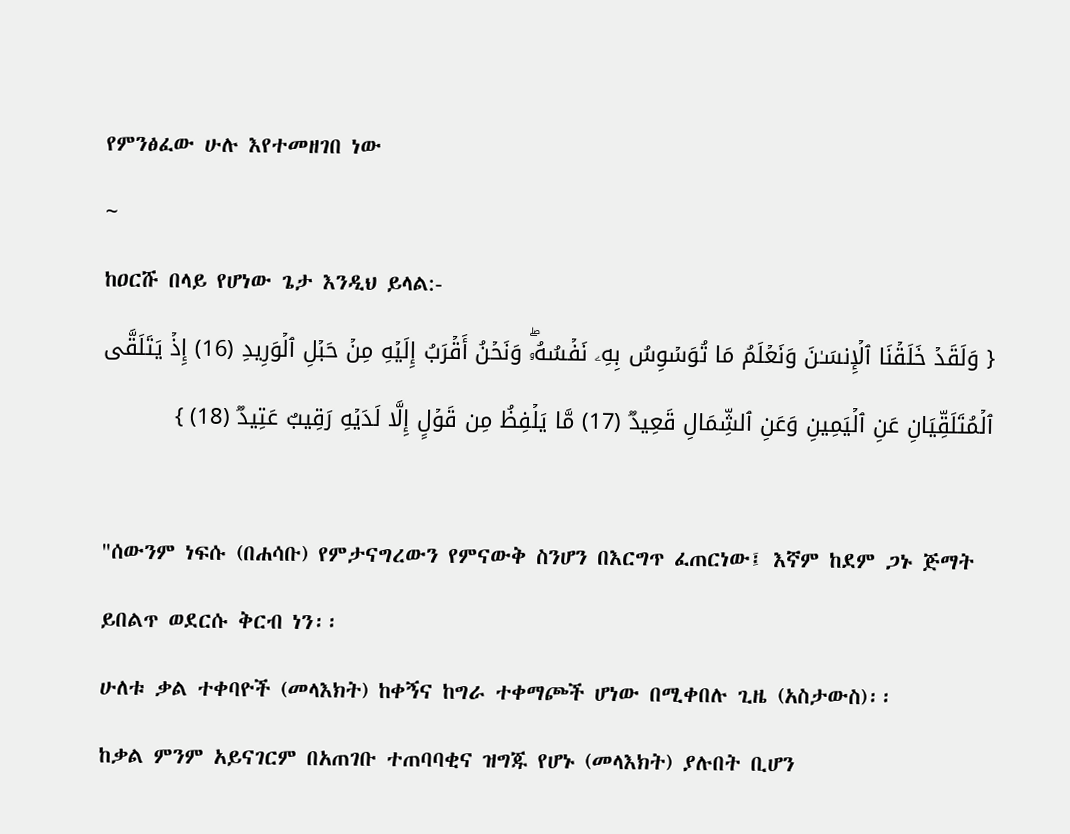የምንፅፈው ሁሉ እየተመዘገበ ነው
~
ከዐርሹ በላይ የሆነው ጌታ እንዲህ ይላል:-
{ وَلَقَدۡ خَلَقۡنَا ٱلۡإِنسَـٰنَ وَنَعۡلَمُ مَا تُوَسۡوِسُ بِهِۦ نَفۡسُهُۥۖ وَنَحۡنُ أَقۡرَبُ إِلَیۡهِ مِنۡ حَبۡلِ ٱلۡوَرِیدِ (16) إِذۡ یَتَلَقَّى ٱلۡمُتَلَقِّیَانِ عَنِ ٱلۡیَمِینِ وَعَنِ ٱلشِّمَالِ قَعِیدࣱ (17) مَّا یَلۡفِظُ مِن قَوۡلٍ إِلَّا لَدَیۡهِ رَقِیبٌ عَتِیدࣱ (18) }

"ሰውንም ነፍሱ (በሐሳቡ) የምታናግረውን የምናውቅ ስንሆን በእርግጥ ፈጠርነው፤ እኛም ከደም ጋኑ ጅማት ይበልጥ ወደርሱ ቅርብ ነን፡፡
ሁለቱ ቃል ተቀባዮች (መላእክት) ከቀኝና ከግራ ተቀማጮች ሆነው በሚቀበሉ ጊዜ (አስታውስ)፡፡
ከቃል ምንም አይናገርም በአጠገቡ ተጠባባቂና ዝግጁ የሆኑ (መላእክት) ያሉበት ቢሆን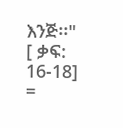እንጅ፡፡"
[ ቃፍ: 16-18]
=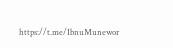https://t.me/IbnuMunewor